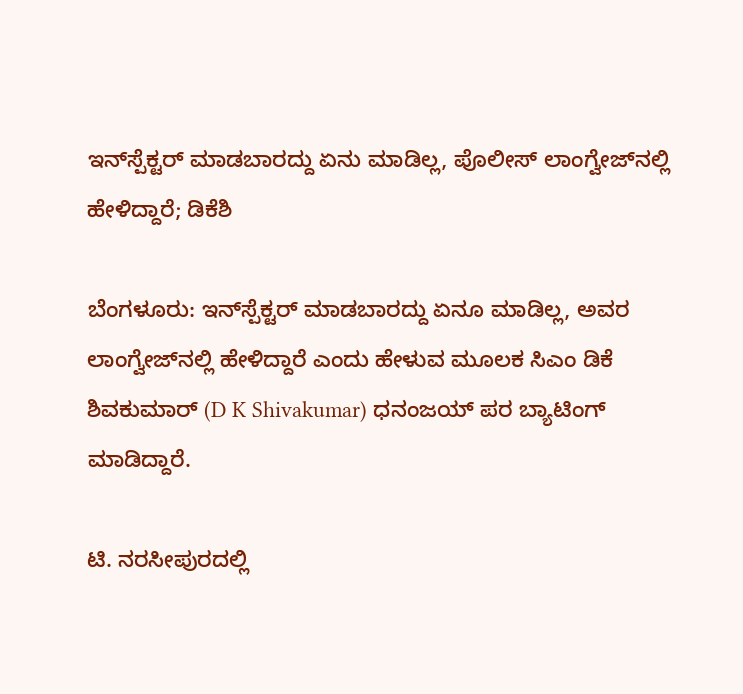ಇನ್‌ಸ್ಪೆಕ್ಟರ್ ಮಾಡಬಾರದ್ದು ಏನು ಮಾಡಿಲ್ಲ, ಪೊಲೀಸ್‌ ಲಾಂಗ್ವೇಜ್‌ನಲ್ಲಿ ಹೇಳಿದ್ದಾರೆ; ಡಿಕೆಶಿ

ಬೆಂಗಳೂರು: ಇನ್‌ಸ್ಪೆಕ್ಟರ್ ಮಾಡಬಾರದ್ದು ಏನೂ ಮಾಡಿಲ್ಲ, ಅವರ ಲಾಂಗ್ವೇಜ್‌ನಲ್ಲಿ ಹೇಳಿದ್ದಾರೆ ಎಂದು ಹೇಳುವ ಮೂಲಕ ಸಿಎಂ ಡಿಕೆ ಶಿವಕುಮಾರ್‌ (D K Shivakumar) ಧನಂಜಯ್‌ ಪರ ಬ್ಯಾಟಿಂಗ್‌ ಮಾಡಿದ್ದಾರೆ.

ಟಿ. ನರಸೀಪುರದಲ್ಲಿ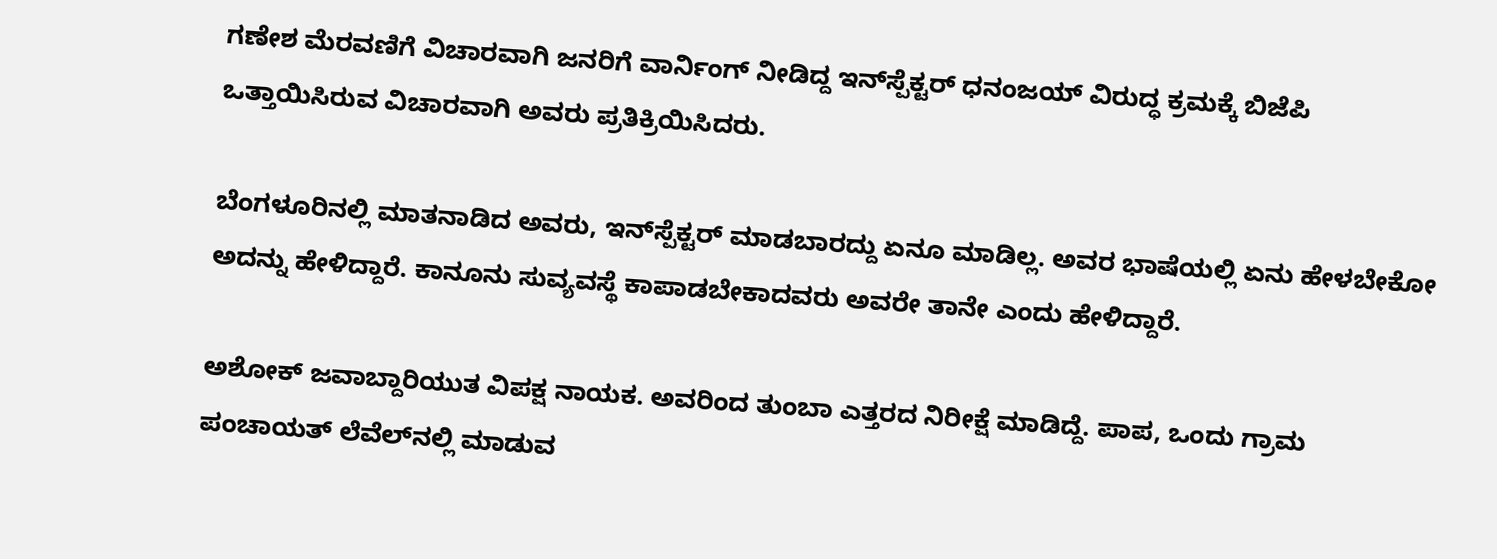ಗಣೇಶ ಮೆರವಣಿಗೆ ವಿಚಾರವಾಗಿ ಜನರಿಗೆ ವಾರ್ನಿಂಗ್‌ ನೀಡಿದ್ದ ಇನ್‌ಸ್ಪೆಕ್ಟರ್ ಧನಂಜಯ್‌ ವಿರುದ್ಧ ಕ್ರಮಕ್ಕೆ ಬಿಜೆಪಿ ಒತ್ತಾಯಿಸಿರುವ ವಿಚಾರವಾಗಿ ಅವರು ಪ್ರತಿಕ್ರಿಯಿಸಿದರು.

ಬೆಂಗಳೂರಿನಲ್ಲಿ ಮಾತನಾಡಿದ ಅವರು, ಇನ್‌ಸ್ಪೆಕ್ಟರ್ ಮಾಡಬಾರದ್ದು ಏನೂ ಮಾಡಿಲ್ಲ. ಅವರ ಭಾಷೆಯಲ್ಲಿ ಏನು ಹೇಳಬೇಕೋ ಅದನ್ನು ಹೇಳಿದ್ದಾರೆ. ಕಾನೂನು ಸುವ್ಯವಸ್ಥೆ ಕಾಪಾಡಬೇಕಾದವರು ಅವರೇ ತಾನೇ ಎಂದು ಹೇಳಿದ್ದಾರೆ.

ಅಶೋಕ್ ಜವಾಬ್ದಾರಿಯುತ ವಿಪಕ್ಷ ನಾಯಕ. ಅವರಿಂದ ತುಂಬಾ ಎತ್ತರದ ನಿರೀಕ್ಷೆ ಮಾಡಿದ್ದೆ. ಪಾಪ, ಒಂದು ಗ್ರಾಮ ಪಂಚಾಯತ್ ಲೆವೆಲ್‌ನಲ್ಲಿ ಮಾಡುವ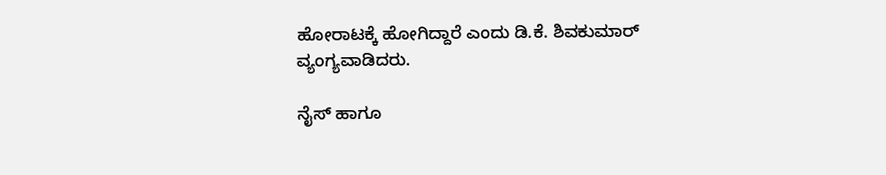ಹೋರಾಟಕ್ಕೆ ಹೋಗಿದ್ದಾರೆ ಎಂದು ಡಿ.ಕೆ. ಶಿವಕುಮಾರ್ ವ್ಯಂಗ್ಯವಾಡಿದರು.

ನೈಸ್ ಹಾಗೂ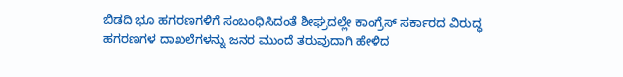ಬಿಡದಿ ಭೂ ಹಗರಣಗಳಿಗೆ ಸಂಬಂಧಿಸಿದಂತೆ ಶೀಘ್ರದಲ್ಲೇ ಕಾಂಗ್ರೆಸ್ ಸರ್ಕಾರದ ವಿರುದ್ಧ ಹಗರಣಗಳ ದಾಖಲೆಗಳನ್ನು ಜನರ ಮುಂದೆ ತರುವುದಾಗಿ ಹೇಳಿದ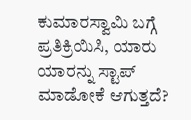ಕುಮಾರಸ್ವಾಮಿ ಬಗ್ಗೆ ಪ್ರತಿಕ್ರಿಯಿಸಿ, ಯಾರು ಯಾರನ್ನು ಸ್ಟಾಪ್ ಮಾಡೋಕೆ ಆಗುತ್ತದೆ?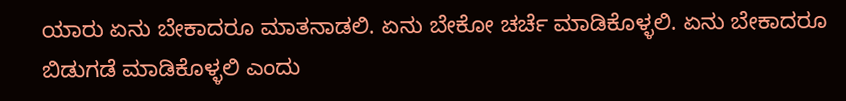ಯಾರು ಏನು ಬೇಕಾದರೂ ಮಾತನಾಡಲಿ. ಏನು ಬೇಕೋ ಚರ್ಚೆ ಮಾಡಿಕೊಳ್ಳಲಿ. ಏನು ಬೇಕಾದರೂ ಬಿಡುಗಡೆ ಮಾಡಿಕೊಳ್ಳಲಿ ಎಂದು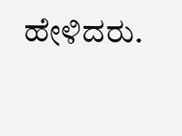ಹೇಳಿದರು.